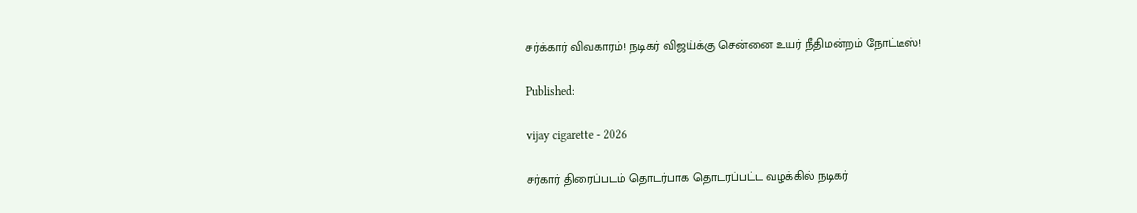சர்க்கார் விவகாரம்! நடிகர் விஜய்க்கு சென்னை உயர் நீதிமன்றம் நோட்டீஸ்!

Published:

vijay cigarette - 2026

சர்கார் திரைப்படம் தொடர்பாக தொடரப்பட்ட வழக்கில் நடிகர்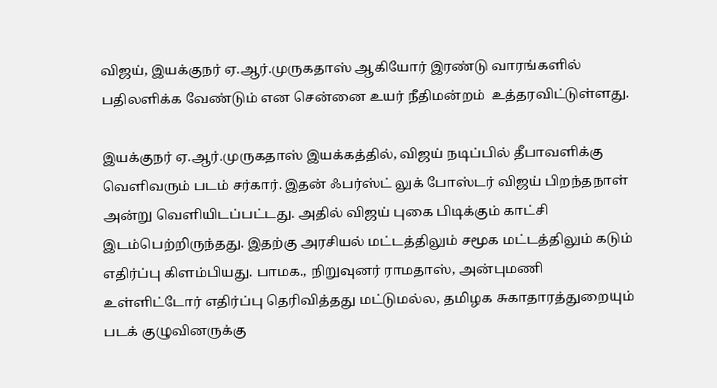விஜய், இயக்குநர் ஏ.ஆர்.முருகதாஸ் ஆகியோர் இரண்டு வாரங்களில் பதிலளிக்க வேண்டும் என சென்னை உயர் நீதிமன்றம்  உத்தரவிட்டுள்ளது.

இயக்குநர் ஏ.ஆர்.முருகதாஸ் இயக்கத்தில், விஜய் நடிப்பில் தீபாவளிக்கு வெளிவரும் படம் சர்கார். இதன் ஃபர்ஸ்ட் லுக் போஸ்டர் விஜய் பிறந்தநாள் அன்று வெளியிடப்பட்டது. அதில் விஜய் புகை பிடிக்கும் காட்சி இடம்பெற்றிருந்தது. இதற்கு அரசியல் மட்டத்திலும் சமூக மட்டத்திலும் கடும் எதிர்ப்பு கிளம்பியது. பாமக., நிறுவுனர் ராமதாஸ், அன்புமணி உள்ளிட்டோர் எதிர்ப்பு தெரிவித்தது மட்டுமல்ல, தமிழக சுகாதாரத்துறையும் படக் குழுவினருக்கு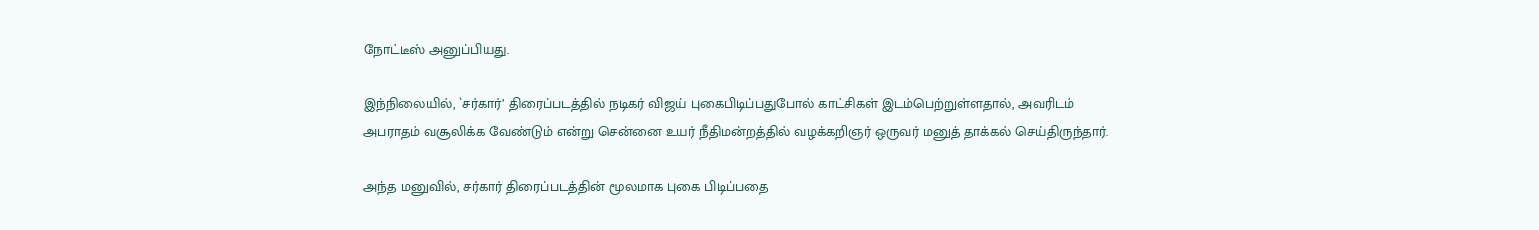நோட்டீஸ் அனுப்பியது.

இந்நிலையில், `சர்கார்’ திரைப்படத்தில் நடிகர் விஜய் புகைபிடிப்பதுபோல் காட்சிகள் இடம்பெற்றுள்ளதால், அவரிடம் அபராதம் வசூலிக்க வேண்டும் என்று சென்னை உயர் நீதிமன்றத்தில் வழக்கறிஞர் ஒருவர் மனுத் தாக்கல் செய்திருந்தார்.

அந்த மனுவில், சர்கார் திரைப்படத்தின் மூலமாக புகை பிடிப்பதை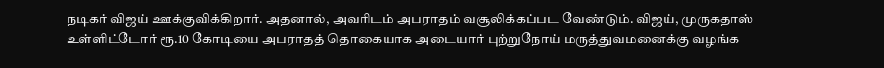நடிகர் விஜய் ஊக்குவிக்கிறார். அதனால், அவரிடம் அபராதம் வசூலிக்கப்பட வேண்டும். விஜய், முருகதாஸ் உள்ளிட்டோர் ரூ.10 கோடியை அபராதத் தொகையாக அடையார் புற்றுநோய் மருத்துவமனைக்கு வழங்க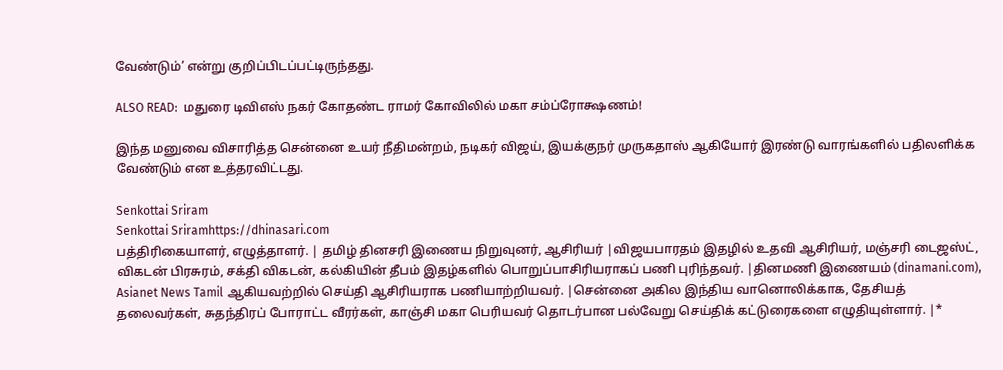வேண்டும்’ என்று குறிப்பிடப்பட்டிருந்தது.

ALSO READ:  மதுரை டிவிஎஸ் நகர் கோதண்ட ராமர் கோவிலில் மகா சம்ப்ரோக்ஷணம்!

இந்த மனுவை விசாரித்த சென்னை உயர் நீதிமன்றம், நடிகர் விஜய், இயக்குநர் முருகதாஸ் ஆகியோர் இரண்டு வாரங்களில் பதிலளிக்க வேண்டும் என உத்தரவிட்டது.

Senkottai Sriram
Senkottai Sriramhttps://dhinasari.com
பத்திரிகையாளர், எழுத்தாளர். | தமிழ் தினசரி இணைய நிறுவுனர், ஆசிரியர் |விஜயபாரதம் இதழில் உதவி ஆசிரியர், மஞ்சரி டைஜஸ்ட், விகடன் பிரசுரம், சக்தி விகடன், கல்கியின் தீபம் இதழ்களில் பொறுப்பாசிரியராகப் பணி புரிந்தவர். |தினமணி இணையம் (dinamani.com), Asianet News Tamil ஆகியவற்றில் செய்தி ஆசிரியராக பணியாற்றியவர். |சென்னை அகில இந்திய வானொலிக்காக, தேசியத் தலைவர்கள், சுதந்திரப் போராட்ட வீரர்கள், காஞ்சி மகா பெரியவர் தொடர்பான பல்வேறு செய்திக் கட்டுரைகளை எழுதியுள்ளார். |*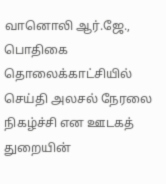வானொலி ஆர்.ஜே., பொதிகை தொலைக்காட்சியில் செய்தி அலசல் நேரலை நிகழ்ச்சி என ஊடகத் துறையின்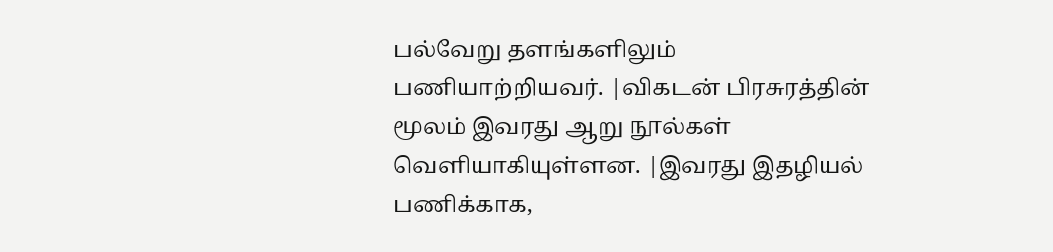பல்வேறு தளங்களிலும் பணியாற்றியவர். |விகடன் பிரசுரத்தின் மூலம் இவரது ஆறு நூல்கள் வெளியாகியுள்ளன. |இவரது இதழியல் பணிக்காக,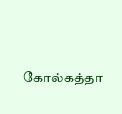கோல்கத்தா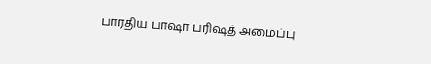பாரதிய பாஷா பரிஷத் அமைப்பு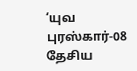‘யுவ புரஸ்கார்-08 தேசிய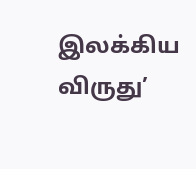இலக்கிய விருது’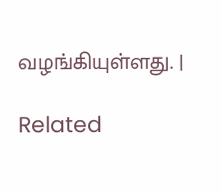வழங்கியுள்ளது. |

Related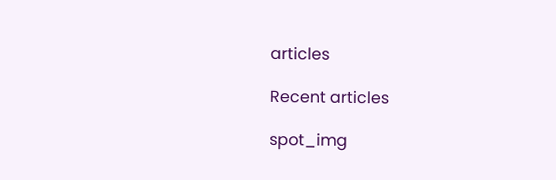articles

Recent articles

spot_img